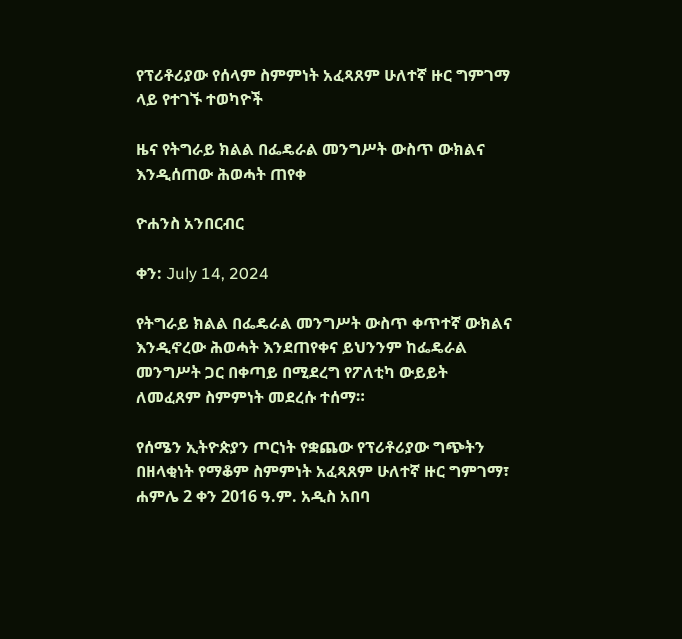የፕሪቶሪያው የሰላም ስምምነት አፈጻጸም ሁለተኛ ዙር ግምገማ ላይ የተገኙ ተወካዮች

ዜና የትግራይ ክልል በፌዴራል መንግሥት ውስጥ ውክልና እንዲሰጠው ሕወሓት ጠየቀ

ዮሐንስ አንበርብር

ቀን: July 14, 2024

የትግራይ ክልል በፌዴራል መንግሥት ውስጥ ቀጥተኛ ውክልና እንዲኖረው ሕወሓት እንደጠየቀና ይህንንም ከፌዴራል መንግሥት ጋር በቀጣይ በሚደረግ የፖለቲካ ውይይት ለመፈጸም ስምምነት መደረሱ ተሰማ።

የሰሜን ኢትዮጵያን ጦርነት የቋጨው የፕሪቶሪያው ግጭትን በዘላቂነት የማቆም ስምምነት አፈጻጸም ሁለተኛ ዙር ግምገማ፣ ሐምሌ 2 ቀን 2016 ዓ.ም. አዲስ አበባ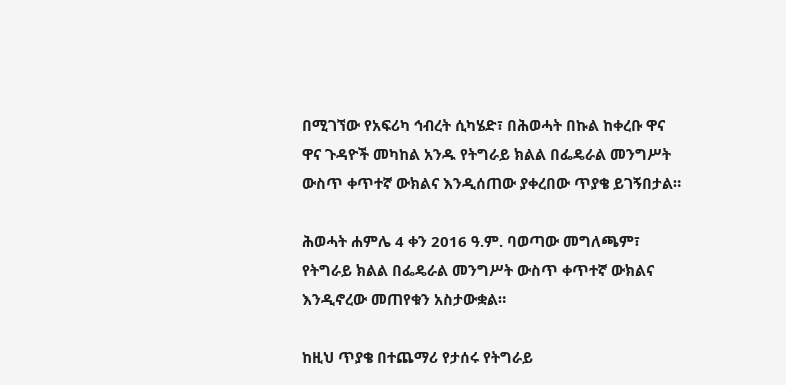በሚገኘው የአፍሪካ ኅብረት ሲካሄድ፣ በሕወሓት በኩል ከቀረቡ ዋና ዋና ጉዳዮች መካከል አንዱ የትግራይ ክልል በፌዴራል መንግሥት ውስጥ ቀጥተኛ ውክልና እንዲሰጠው ያቀረበው ጥያቄ ይገኝበታል።

ሕወሓት ሐምሌ 4 ቀን 2016 ዓ.ም. ባወጣው መግለጫም፣ የትግራይ ክልል በፌዴራል መንግሥት ውስጥ ቀጥተኛ ውክልና እንዲኖረው መጠየቁን አስታውቋል።

ከዚህ ጥያቄ በተጨማሪ የታሰሩ የትግራይ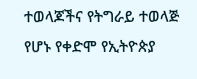ተወላጆችና የትግራይ ተወላጅ የሆኑ የቀድሞ የኢትዮጵያ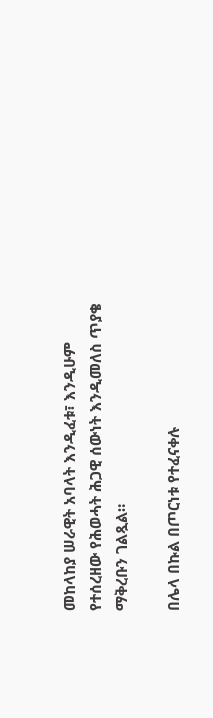መከላከያ ሠራዊት አባላት እንዲፈቱ፣ እንዲሁም የተሰረዘው የሕወሓት ሕጋዊ ሰውነት እንዲመለስ ጥያቄ ማቅረቡን ገልጿል።

በሌላ በኩል በጦርነቱ የተፈናቀሉ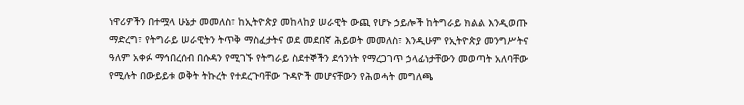ነዋሪዎችን በተሟላ ሁኔታ መመለስ፣ ከኢትዮጵያ መከላከያ ሠራዊት ውጪ የሆኑ ኃይሎች ከትግራይ ክልል እንዲወጡ ማድረግ፣ የትግራይ ሠራዊትን ትጥቅ ማስፈታትና ወደ መደበኛ ሕይወት መመለስ፣ እንዲሁም የኢትዮጵያ መንግሥትና ዓለም አቀፉ ማኅበረሰብ በሱዳን የሚገኙ የትግራይ ስደተኞችን ደኅንነት የማረጋገጥ ኃላፊነታቸውን መወጣት አለባቸው የሚሉት በውይይቱ ወቅት ትኩረት የተደረጉባቸው ጉዳዮች መሆናቸውን የሕወሓት መግለጫ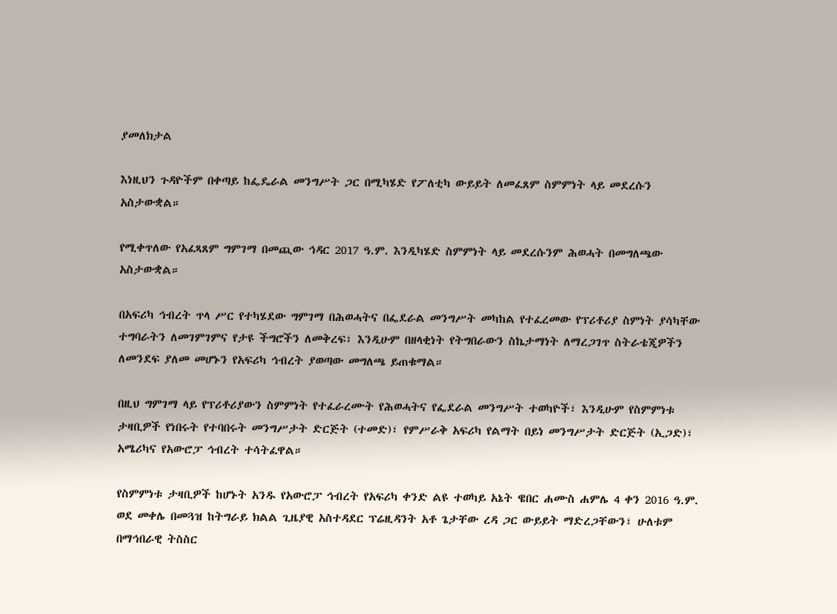ያመለክታል

እነዚህን ጉዳዮችም በቀጣይ ከፌዴራል መንግሥት ጋር በሚካሄድ የፖለቲካ ውይይት ለመፈጸም ስምምነት ላይ መደረሱን አስታውቋል።

የሚቀጥለው የአፈጻጸም ግምገማ በመጪው ኅዳር 2017 ዓ.ም. እንዲካሄድ ስምምነት ላይ መደረሱንም ሕወሓት በመግለጫው አስታውቋል።

በአፍሪካ ኅብረት ጥላ ሥር የተካሄደው ግምገማ በሕወሓትና በፌደራል መንግሥት መካከል የተፈረመው የፕሪቶሪያ ስምነት ያሳካቸው ተግባራትን ለመገምገምና የታዩ ችግሮችን ለመቅረፍ፣ እንዲሁም በዘላቂነት የትግበራውን ስኬታማነት ለማረጋገጥ ስትራቴጂዎችን ለመንደፍ ያለመ መሆኑን የአፍሪካ ኅብረት ያወጣው መግለጫ ይጠቁማል።

በዚህ ግምገማ ላይ የፕሪቶሪያውን ስምምነት የተፈራረሙት የሕወሓትና የፌደራል መንግሥት ተወካዮች፣ እንዲሁም የስምምነቱ ታዛቢዎች የነበሩት የተባበሩት መንግሥታት ድርጅት (ተመድ)፣ የምሥራቅ አፍሪካ የልማት በይነ መንግሥታት ድርጅት (ኢጋድ)፣ አሜሪካና የአውሮፓ ኅብረት ተሳትፈዋል።

የስምምነቱ ታዛቢዎች ከሆኑት አንዱ የአውሮፓ ኅብረት የአፍሪካ ቀንድ ልዩ ተወካይ አኔት ዌበር ሐሙስ ሐምሌ 4 ቀን 2016 ዓ.ም. ወደ መቀሌ በመጓዝ ከትግራይ ክልል ጊዜያዊ አስተዳደር ፕሬዚዳንት አቶ ጌታቸው ረዳ ጋር ውይይት ማድረጋቸውን፣ ሁለቱም በማኅበራዊ ትስስር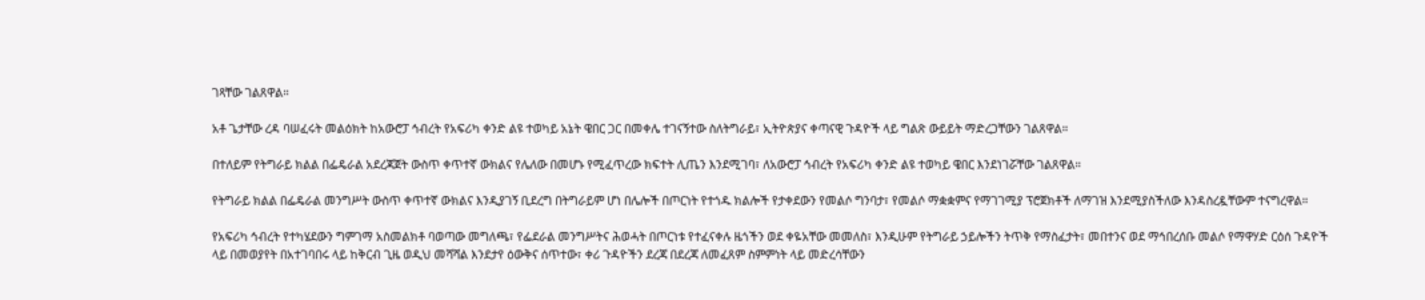ገጻቸው ገልጸዋል።

አቶ ጌታቸው ረዳ ባሠፈሩት መልዕክት ከአውሮፓ ኅብረት የአፍሪካ ቀንድ ልዩ ተወካይ አኔት ዌበር ጋር በመቀሌ ተገናኝተው ስለትግራይ፣ ኢትዮጵያና ቀጣናዊ ጉዳዮች ላይ ግልጽ ውይይት ማድረጋቸውን ገልጸዋል።

በተለይም የትግራይ ክልል በፌዴራል አደረጃጀት ውስጥ ቀጥተኛ ውክልና የሌለው በመሆኑ የሚፈጥረው ክፍተት ሊጤን እንደሚገባ፣ ለአውሮፓ ኅብረት የአፍሪካ ቀንድ ልዩ ተወካይ ዌበር እንደነገሯቸው ገልጸዋል።

የትግራይ ክልል በፌዴራል መንግሥት ውስጥ ቀጥተኛ ውክልና እንዲያገኝ ቢደረግ በትግራይም ሆነ በሌሎች በጦርነት የተጎዱ ክልሎች የታቀደውን የመልሶ ግንባታ፣ የመልሶ ማቋቋምና የማገገሚያ ፕሮጀክቶች ለማገዝ እንደሚያስችለው እንዳስረዷቸውም ተናግረዋል።

የአፍሪካ ኅብረት የተካሄደውን ግምገማ አስመልክቶ ባወጣው መግለጫ፣ የፌደራል መንግሥትና ሕወሓት በጦርነቱ የተፈናቀሉ ዜጎችን ወደ ቀዬአቸው መመለስ፣ እንዲሁም የትግራይ ኃይሎችን ትጥቅ የማስፈታት፣ መበተንና ወደ ማኅበረሰቡ መልሶ የማዋሃድ ርዕሰ ጉዳዮች ላይ በመወያየት በአተገባበሩ ላይ ከቅርብ ጊዜ ወዲህ መሻሻል እንደታየ ዕውቅና ሰጥተው፣ ቀሪ ጉዳዮችን ደረጃ በደረጃ ለመፈጸም ስምምነት ላይ መድረሳቸውን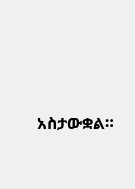አስታውቋል።